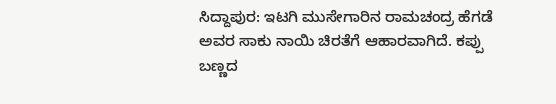ಸಿದ್ದಾಪುರ: ಇಟಗಿ ಮುಸೇಗಾರಿನ ರಾಮಚಂದ್ರ ಹೆಗಡೆ ಅವರ ಸಾಕು ನಾಯಿ ಚಿರತೆಗೆ ಆಹಾರವಾಗಿದೆ. ಕಪ್ಪು ಬಣ್ಣದ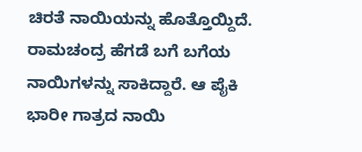ಚಿರತೆ ನಾಯಿಯನ್ನು ಹೊತ್ತೊಯ್ದಿದೆ.
ರಾಮಚಂದ್ರ ಹೆಗಡೆ ಬಗೆ ಬಗೆಯ ನಾಯಿಗಳನ್ನು ಸಾಕಿದ್ದಾರೆ. ಆ ಪೈಕಿ ಭಾರೀ ಗಾತ್ರದ ನಾಯಿ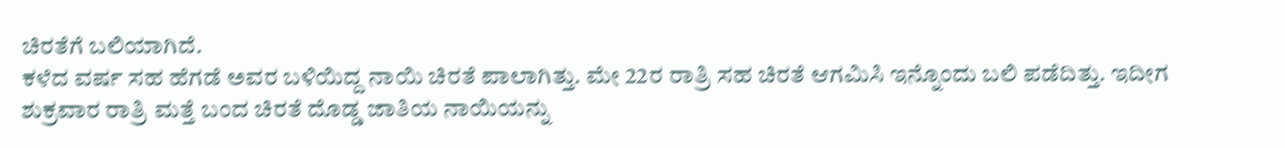ಚಿರತೆಗೆ ಬಲಿಯಾಗಿದೆ.
ಕಳೆದ ವರ್ಷ ಸಹ ಹೆಗಡೆ ಅವರ ಬಳಿಯಿದ್ದ ನಾಯಿ ಚಿರತೆ ಪಾಲಾಗಿತ್ತು. ಮೇ 22ರ ರಾತ್ರಿ ಸಹ ಚಿರತೆ ಆಗಮಿಸಿ ಇನ್ನೊಂದು ಬಲಿ ಪಡೆದಿತ್ತು. ಇದೀಗ ಶುಕ್ರವಾರ ರಾತ್ರಿ ಮತ್ತೆ ಬಂದ ಚಿರತೆ ದೊಡ್ಡ ಜಾತಿಯ ನಾಯಿಯನ್ನು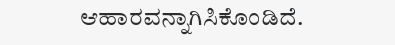ಆಹಾರವನ್ನಾಗಿಸಿಕೊಂಡಿದೆ.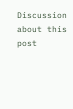Discussion about this post